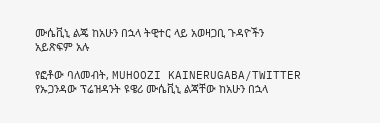ሙሴቪኒ ልጄ ከአሁን በኋላ ትዊተር ላይ አወዛጋቢ ጉዳዮችን አይጽፍም አሉ

የፎቶው ባለመብት, MUHOOZI KAINERUGABA/TWITTER
የኡጋንዳው ፕሬዝዳንት ዩዌሪ ሙሴቪኒ ልጃቸው ከአሁን በኋላ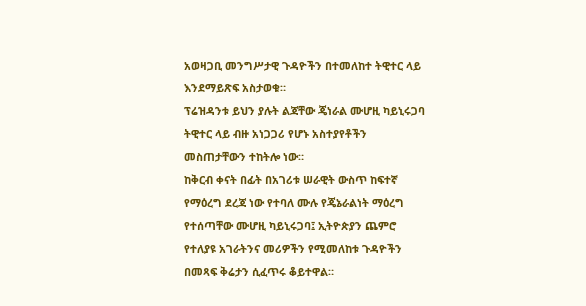አወዛጋቢ መንግሥታዊ ጉዳዮችን በተመለከተ ትዊተር ላይ እንደማይጽፍ አስታወቁ።
ፕሬዝዳንቱ ይህን ያሉት ልጃቸው ጄነራል ሙሆዚ ካይኒሩጋባ ትዊተር ላይ ብዙ አነጋጋሪ የሆኑ አስተያየቶችን መስጠታቸውን ተከትሎ ነው።
ከቅርብ ቀናት በፊት በአገሪቱ ሠራዊት ውስጥ ከፍተኛ የማዕረግ ደረጃ ነው የተባለ ሙሉ የጄኔራልነት ማዕረግ የተሰጣቸው ሙሆዚ ካይኒሩጋባ፤ ኢትዮጵያን ጨምሮ የተለያዩ አገራትንና መሪዎችን የሚመለከቱ ጉዳዮችን በመጻፍ ቅሬታን ሲፈጥሩ ቆይተዋል።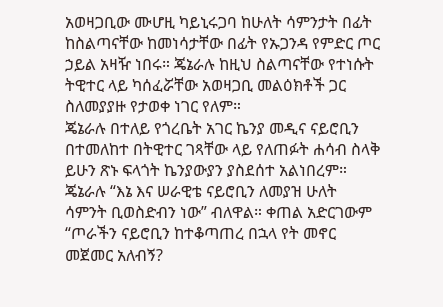አወዛጋቢው ሙሆዚ ካይኒሩጋባ ከሁለት ሳምንታት በፊት ከስልጣናቸው ከመነሳታቸው በፊት የኡጋንዳ የምድር ጦር ኃይል አዛዥ ነበሩ። ጄኔራሉ ከዚህ ስልጣናቸው የተነሱት ትዊተር ላይ ካሰፈሯቸው አወዛጋቢ መልዕክቶች ጋር ስለመያያዙ የታወቀ ነገር የለም።
ጄኔራሉ በተለይ የጎረቤት አገር ኬንያ መዲና ናይሮቢን በተመለከተ በትዊተር ገጻቸው ላይ የለጠፉት ሐሳብ ስላቅ ይሁን ጽኑ ፍላጎት ኬንያውያን ያስደሰተ አልነበረም።
ጄኔራሉ “እኔ እና ሠራዊቴ ናይሮቢን ለመያዝ ሁለት ሳምንት ቢወስድብን ነው” ብለዋል። ቀጠል አድርገውም “ጦራችን ናይሮቢን ከተቆጣጠረ በኋላ የት መኖር መጀመር አለብኝ?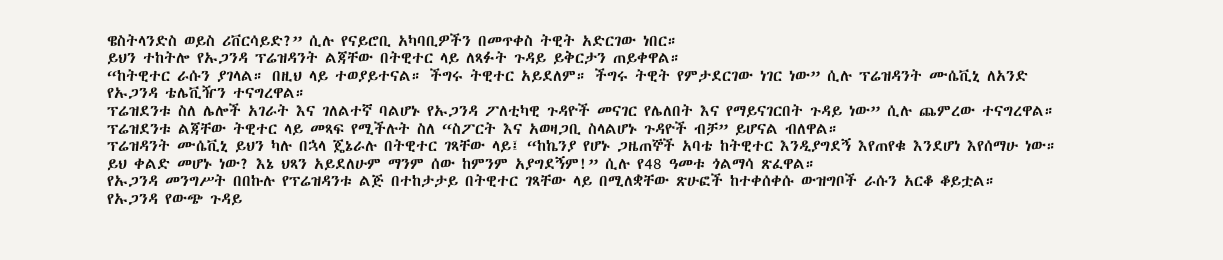ዌስትላንድስ ወይስ ሪቨርሳይድ?” ሲሉ የናይሮቢ አካባቢዎችን በመጥቀስ ትዊት አድርገው ነበር።
ይህን ተከትሎ የኡጋንዳ ፕሬዝዳንት ልጃቸው በትዊተር ላይ ለጻፉት ጉዳይ ይቅርታን ጠይቀዋል።
“ከትዊተር ራሱን ያገላል። በዚህ ላይ ተወያይተናል። ችግሩ ትዊተር አይደለም። ችግሩ ትዊት የምታደርገው ነገር ነው” ሲሉ ፕሬዝዳንት ሙሴቪኒ ለአንድ የኡጋንዳ ቴሌቪዥን ተናግረዋል።
ፕሬዝደንቱ ስለ ሌሎች አገራት እና ገለልተኛ ባልሆኑ የኡጋንዳ ፖለቲካዊ ጉዳዮች መናገር የሌለበት እና የማይናገርበት ጉዳይ ነው” ሲሉ ጨምረው ተናግረዋል።
ፕሬዝደንቱ ልጃቸው ትዊተር ላይ መጻፍ የሚችሉት ስለ “ስፖርት እና አወዛጋቢ ስላልሆኑ ጉዳዮች ብቻ” ይሆናል ብለዋል።
ፕሬዝዳንት ሙሴቪኒ ይህን ካሉ በኋላ ጄኔራሉ በትዊተር ገጻቸው ላይ፤ “ከኬንያ የሆኑ ጋዜጠኞች አባቴ ከትዊተር እንዲያግደኝ እየጠየቁ እንደሆነ እየሰማሁ ነው። ይህ ቀልድ መሆኑ ነው? እኔ ህጻን አይደለሁም ማንም ሰው ከምንም አያግደኝም!” ሲሉ የ48 ዓመቱ ጎልማሳ ጽፈዋል።
የኡጋንዳ መንግሥት በበኩሉ የፕሬዝዳንቱ ልጅ በተከታታይ በትዊተር ገጻቸው ላይ በሚለቋቸው ጽሁፎች ከተቀሰቀሱ ውዝግቦች ራሱን አርቆ ቆይቷል።
የኡጋንዳ የውጭ ጉዳይ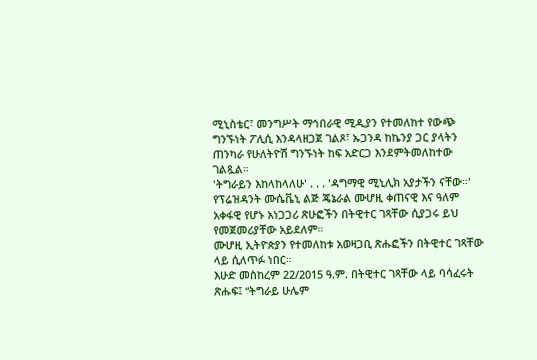ሚኒስቴር፣ መንግሥት ማኅበራዊ ሚዲያን የተመለከተ የውጭ ግንኙነት ፖሊሲ እንዳላዘጋጀ ገልጾ፣ ኡጋንዳ ከኬንያ ጋር ያላትን ጠንካራ የሁለትዮሽ ግንኙነት ከፍ አድርጋ እንደምትመለከተው ገልጿል።
'ትግራይን እከላከላለሁ' . . . 'ዳግማዊ ሚኒሊክ አያታችን ናቸው።'
የፕሬዝዳንት ሙሴቬኒ ልጅ ጄኔራል ሙሆዚ ቀጠናዊ እና ዓለም አቀፋዊ የሆኑ አነጋጋሪ ጽሁፎችን በትዊተር ገጻቸው ሲያጋሩ ይህ የመጀመሪያቸው አይደለም።
ሙሆዚ ኢትዮጵያን የተመለከቱ አወዛጋቢ ጽሑፎችን በትዊተር ገጻቸው ላይ ሲለጥፉ ነበር።
እሁድ መስከረም 22/2015 ዓ.ም. በትዊተር ገጻቸው ላይ ባሳፈሩት ጽሑፍ፤ “ትግራይ ሁሌም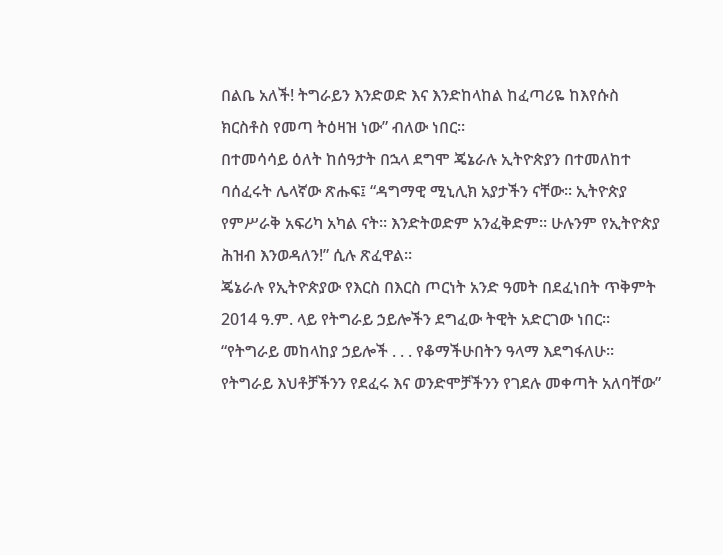በልቤ አለች! ትግራይን እንድወድ እና እንድከላከል ከፈጣሪዬ ከእየሱስ ክርስቶስ የመጣ ትዕዛዝ ነው” ብለው ነበር።
በተመሳሳይ ዕለት ከሰዓታት በኋላ ደግሞ ጄኔራሉ ኢትዮጵያን በተመለከተ ባሰፈሩት ሌላኛው ጽሑፍ፤ “ዳግማዊ ሚኒሊክ አያታችን ናቸው። ኢትዮጵያ የምሥራቅ አፍሪካ አካል ናት። እንድትወድም አንፈቅድም። ሁሉንም የኢትዮጵያ ሕዝብ እንወዳለን!” ሲሉ ጽፈዋል።
ጄኔራሉ የኢትዮጵያው የእርስ በእርስ ጦርነት አንድ ዓመት በደፈነበት ጥቅምት 2014 ዓ.ም. ላይ የትግራይ ኃይሎችን ደግፈው ትዊት አድርገው ነበር።
“የትግራይ መከላከያ ኃይሎች . . . የቆማችሁበትን ዓላማ እደግፋለሁ። የትግራይ እህቶቻችንን የደፈሩ እና ወንድሞቻችንን የገደሉ መቀጣት አለባቸው”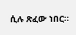ሲሉ ጽፈው ነበር።